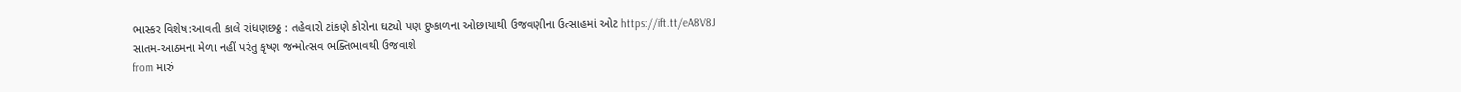ભાસ્કર વિશેષ:આવતી કાલે રાંધણછઠ્ઠ : તહેવારો ટાંકણે કોરોના ઘટ્યો પણ દુષ્કાળના ઓછાયાથી ઉજવણીના ઉત્સાહમાં ઓટ https://ift.tt/eA8V8J
સાતમ-આઠમના મેળા નહીં પરંતુ કૃષ્ણ જન્મોત્સવ ભક્તિભાવથી ઉજવાશે
from મારું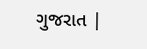ગુજરાત |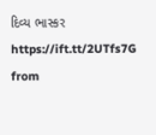દિવ્ય ભાસ્કર https://ift.tt/2UTfs7G
from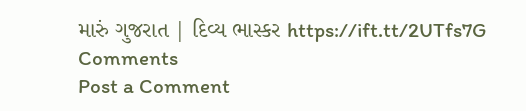મારું ગુજરાત | દિવ્ય ભાસ્કર https://ift.tt/2UTfs7G
Comments
Post a Comment